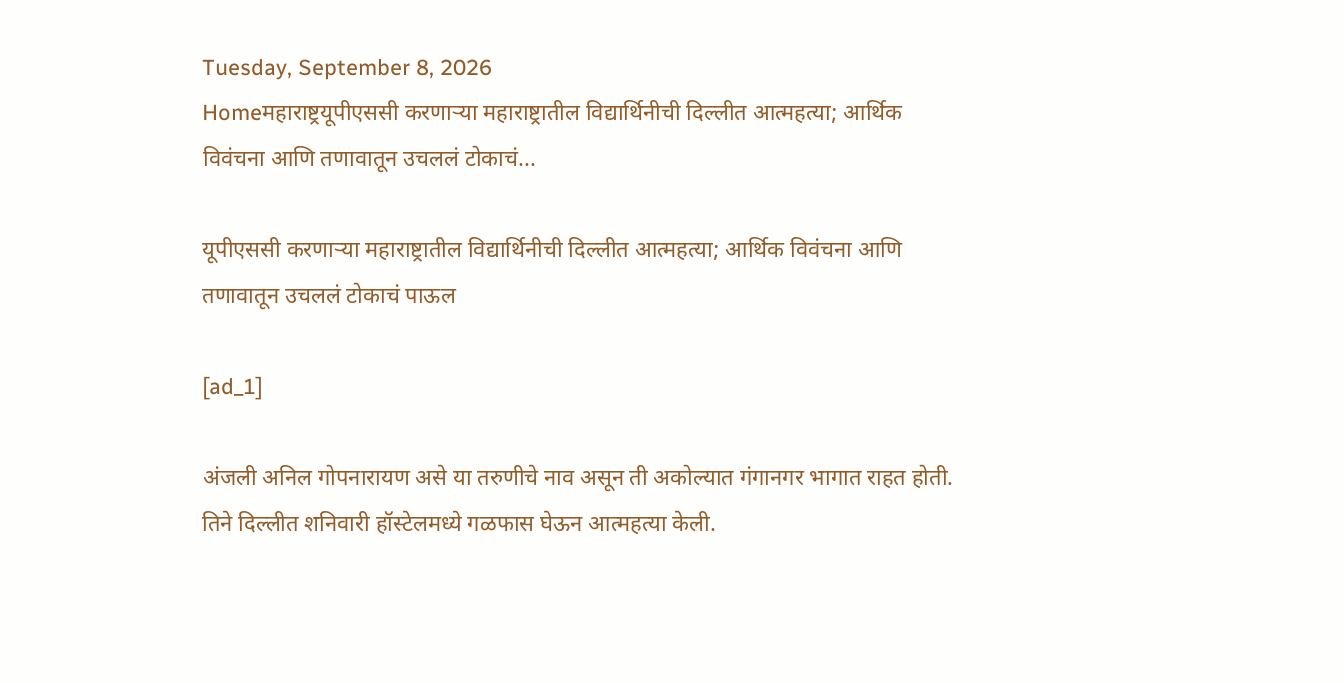Tuesday, September 8, 2026
Homeमहाराष्ट्रयूपीएससी करणाऱ्या महाराष्ट्रातील विद्यार्थिनीची दिल्लीत आत्महत्या; आर्थिक विवंचना आणि तणावातून उचललं टोकाचं...

यूपीएससी करणाऱ्या महाराष्ट्रातील विद्यार्थिनीची दिल्लीत आत्महत्या; आर्थिक विवंचना आणि तणावातून उचललं टोकाचं पाऊल

[ad_1]

अंजली अनिल गोपनारायण असे या तरुणीचे नाव असून ती अकोल्यात गंगानगर भागात राहत होती. तिने दिल्लीत शनिवारी हॉस्टेलमध्ये गळफास घेऊन आत्महत्या केली.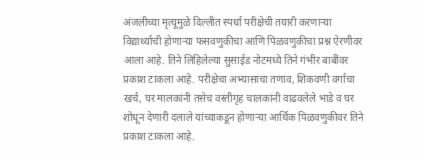अंजलीच्या मृत्यूमुळे दिल्लीत स्पर्धा परीक्षेची तयारी करणाऱ्या विद्यार्थ्याची होणाऱ्या फसवणुकीचा आणि पिळवणुकीचा प्रश्न ऐरणीवर आला आहे. तिने लिहिलेल्या सुसाईड नोटमध्ये तिने गंभीर बाबींवर प्रकाश टाकला आहे. परीक्षेचा अभ्यासाचा तणाव, शिकवणी वर्गाचा खर्च, घर मालकांनी तसेच वस्तीगृह चालकांनी वाढवलेले भाडे व घर शोधून देणारी दलाले यांच्याकडून होणाऱ्या आर्थिक पिळवणुकीवर तिने प्रकाश टाकला आहे.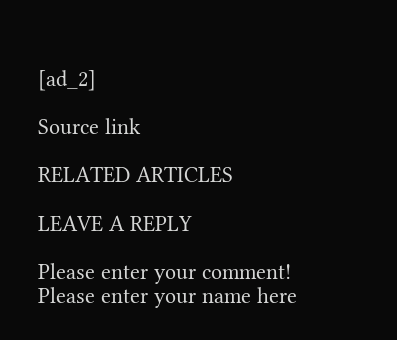[ad_2]

Source link

RELATED ARTICLES

LEAVE A REPLY

Please enter your comment!
Please enter your name here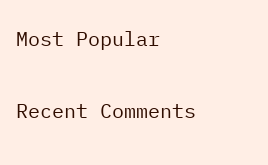Most Popular

Recent Comments